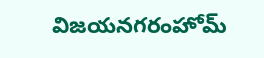విజయనగరంహోమ్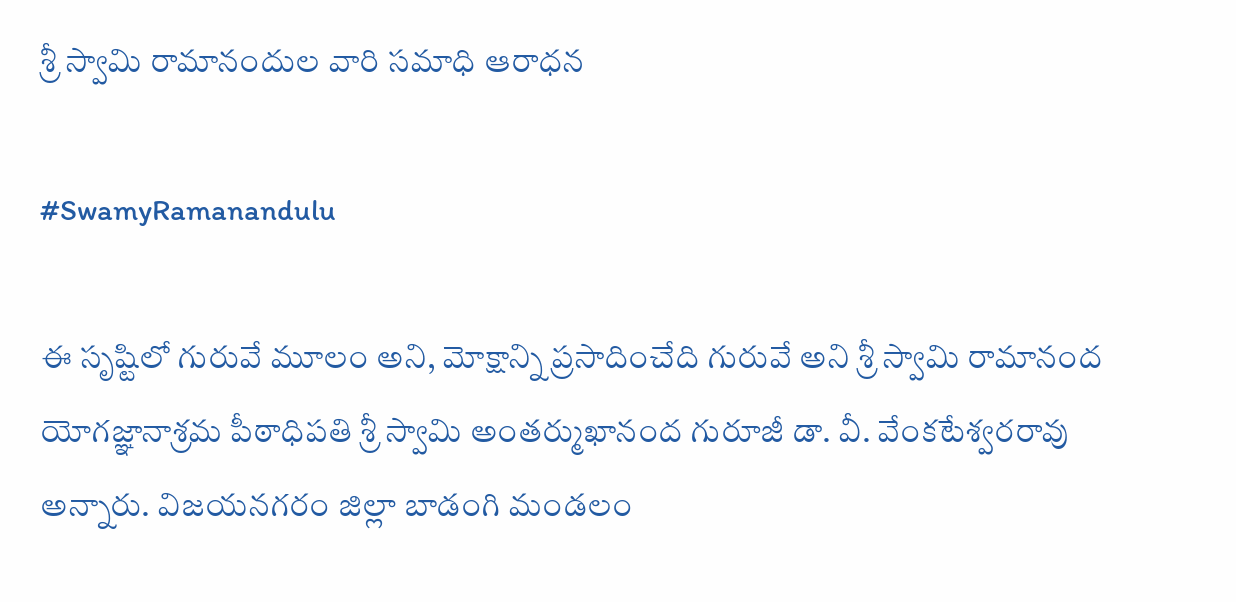శ్రీ స్వామి రామానందుల వారి సమాధి ఆరాధన

#SwamyRamanandulu

ఈ సృష్టిలో గురువే మూలం అని, మోక్షాన్ని ప్రసాదించేది గురువే అని శ్రీ స్వామి రామానంద యోగజ్ఞానాశ్రమ పీఠాధిపతి శ్రీ స్వామి అంతర్ముఖానంద గురూజీ డా. వీ. వేంకటేశ్వరరావు అన్నారు. విజయనగరం జిల్లా బాడంగి మండలం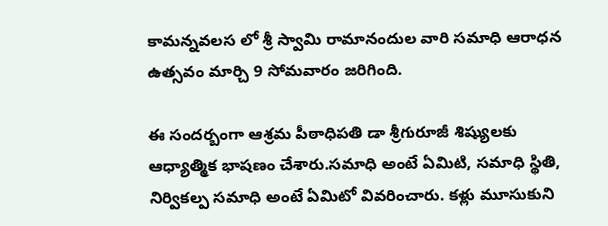కామన్నవలస లో శ్రీ స్వామి రామానందుల వారి సమాధి ఆరాధన ఉత్సవం మార్చి 9 సోమవారం జరిగింది.

ఈ సందర్బంగా ఆశ్రమ పీఠాధిపతి డా శ్రీగురూజీ శిష్యులకు ఆధ్యాత్మిక భాషణం చేశారు.సమాధి అంటే ఏమిటి, సమాధి స్థితి, నిర్వికల్ప సమాధి అంటే ఏమిటో వివరించారు. కళ్లు మూసుకుని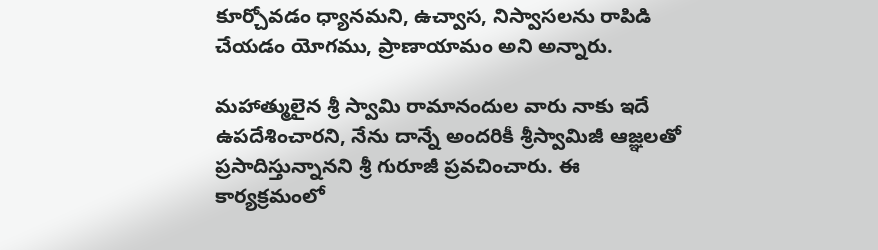కూర్చోవడం ధ్యానమని, ఉచ్వాస, నిస్వాసలను రాపిడి చేయడం యోగము, ప్రాణాయామం అని అన్నారు.

మహాత్ములైన శ్రీ స్వామి రామానందుల వారు నాకు ఇదే ఉపదేశించారని, నేను దాన్నే అందరికీ శ్రీస్వామిజీ ఆజ్ఞలతో ప్రసాదిస్తున్నానని శ్రీ గురూజీ ప్రవచించారు. ఈ కార్యక్రమంలో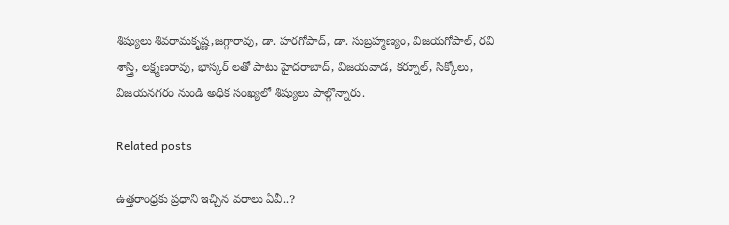శిష్యులు శివరామకృష్ణ,జగ్గారావు, డా. హరగోపాద్, డా. సుబ్రహ్మణ్యం, విజయగోపాల్, రవి శాస్త్రి, లక్ష్మణరావు, భాస్కర్ లతో పాటు హైదరాబాద్, విజయవాడ, కర్నూల్, సిక్కోలు, విజయనగరం నుండి అధిక సంఖ్యలో శిష్యులు పాల్గొన్నారు.

Related posts

ఉత్తరాంధ్రకు ప్రధాని ఇచ్చిన వరాలు ఏవీ..?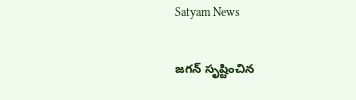Satyam News

జగన్ సృష్టించిన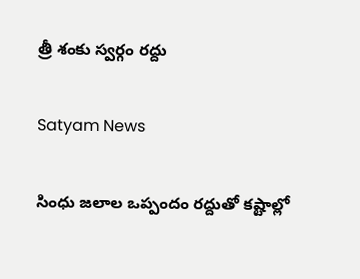త్రీ శంకు స్వర్గం రద్దు

Satyam News

సింధు జలాల ఒప్పందం రద్దుతో కష్టాల్లో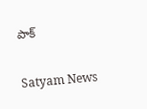పాక్

Satyam News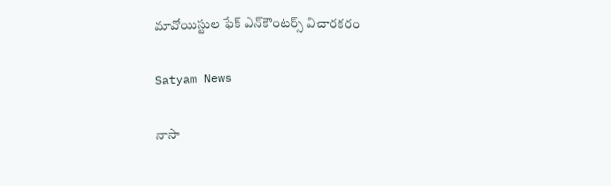మావోయిస్టుల ఫేక్‌ ఎన్‌కౌంటర్స్‌ విచారకరం

Satyam News

నాసా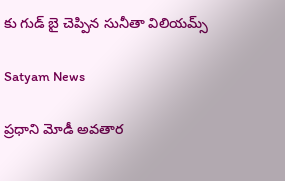కు గుడ్ బై చెప్పిన సునీతా విలియమ్స్

Satyam News

ప్రధాని మోడీ అవతార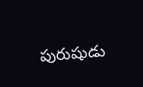పురుషుడు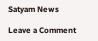Satyam News

Leave a Comment